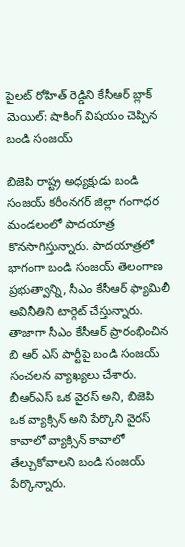పైలట్ రోహిత్ రెడ్డిని కేసీఆర్ బ్లాక్ మెయిల్: షాకింగ్ విషయం చెప్పిన బండి సంజయ్

బిజెపి రాష్ట్ర అధ్యక్షుడు బండి సంజయ్ కరీంనగర్ జిల్లా గంగాధర మండలంలో పాదయాత్ర కొనసాగిస్తున్నారు. పాదయాత్రలో భాగంగా బండి సంజయ్ తెలంగాణ ప్రభుత్వాన్ని, సీఎం కేసీఆర్ ఫ్యామిలీ అవినీతిని టార్గెట్ చేస్తున్నారు. తాజాగా సీఎం కేసీఆర్ ప్రారంభించిన బి ఆర్ ఎస్ పార్టీపై బండి సంజయ్ సంచలన వ్యాఖ్యలు చేశారు. బీఆర్ఎస్ ఒక వైరస్ అని, బిజెపి ఒక వ్యాక్సిన్ అని పేర్కొని వైరస్ కావాలో వ్యాక్సిన్ కావాలో తేల్చుకోవాలని బండి సంజయ్ పేర్కొన్నారు.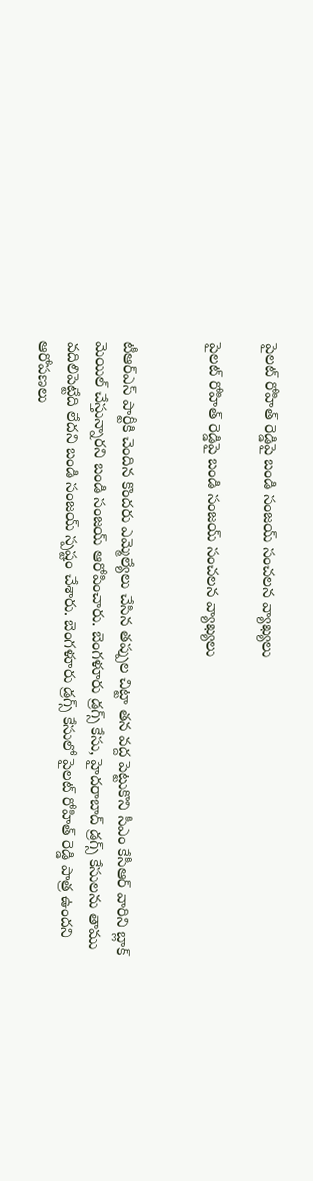పైలట్ రోహిత్ రెడ్డిపై బండి సంజయ్ సంచలన వ్యాఖ్యలు

పైలట్ రోహిత్ రెడ్డిపై బండి సంజయ్ సంచలన వ్యాఖ్యలు


టీఆర్ఎస్ పార్టీకి చెందిన కొందరు ఎమ్మెల్యేలు చేసిన తప్పుల చిట్టా తన వద్ద పెట్టుకొని సీఎం కేసీఆర్ వారిని బ్లాక్ మెయిల్ చేస్తున్నారని బండి సంజయ్ ఆరోపించారు. బెంగళూరు డ్రగ్స్ కేసు, హైదరాబాద్ డ్రగ్స్ కేసులను తాము వదిలిపెట్టేది లేదని బండి సంజయ్ స్పష్టం చేశారు. బెంగళూరు డ్రగ్స్ కేసులో పైలట్ రోహిత్ రెడ్డి పాత్ర ఉందని ఆరోపణలు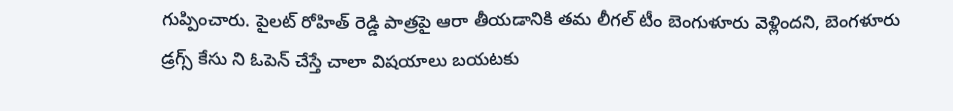గుప్పించారు. పైలట్ రోహిత్ రెడ్డి పాత్రపై ఆరా తీయడానికి తమ లీగల్ టీం బెంగుళూరు వెళ్లిందని, బెంగళూరు డ్రగ్స్ కేసు ని ఓపెన్ చేస్తే చాలా విషయాలు బయటకు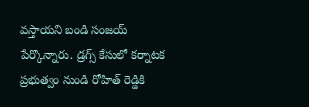వస్తాయని బండి సంజయ్ పేర్కొన్నారు. డ్రగ్స్ కేసులో కర్నాటక ప్రభుత్వం నుండి రోహిత్ రెడ్డికి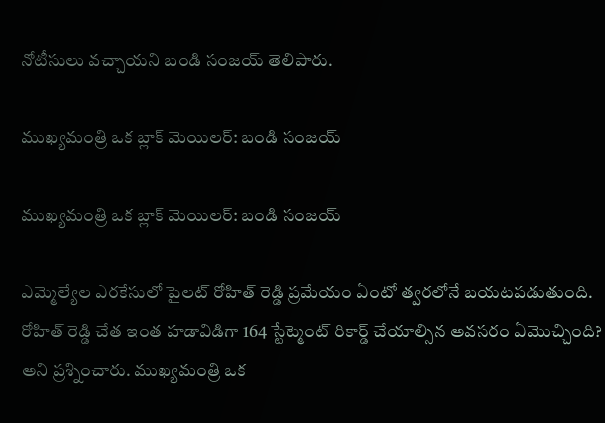నోటీసులు వచ్చాయని బండి సంజయ్ తెలిపారు.

ముఖ్యమంత్రి ఒక బ్లాక్ మెయిలర్: బండి సంజయ్

ముఖ్యమంత్రి ఒక బ్లాక్ మెయిలర్: బండి సంజయ్

ఎమ్మెల్యేల ఎరకేసులో పైలట్ రోహిత్ రెడ్డి ప్రమేయం ఏంటో త్వరలోనే బయటపడుతుంది. రోహిత్ రెడ్డి చేత ఇంత హడావిడిగా 164 స్టేట్మెంట్ రికార్డ్ చేయాల్సిన అవసరం ఏమొచ్చింది? అని ప్రశ్నించారు. ముఖ్యమంత్రి ఒక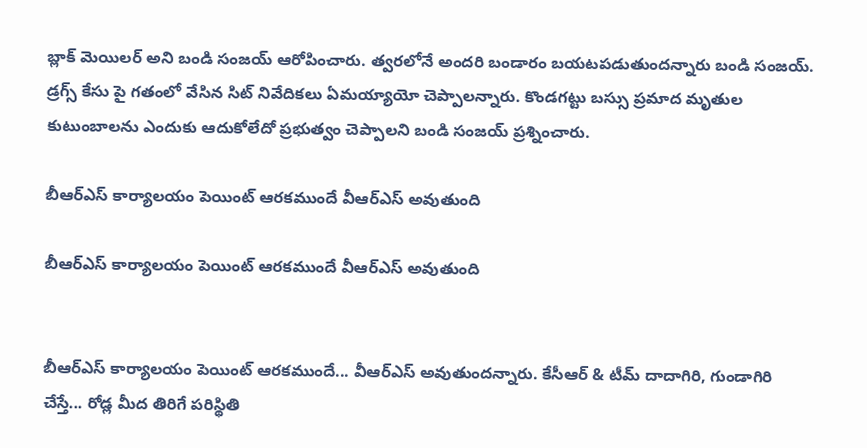బ్లాక్ మెయిలర్ అని బండి సంజయ్ ఆరోపించారు. త్వరలోనే అందరి బండారం బయటపడుతుందన్నారు బండి సంజయ్. డ్రగ్స్ కేసు పై గతంలో వేసిన సిట్ నివేదికలు ఏమయ్యాయో చెప్పాలన్నారు. కొండగట్టు బస్సు ప్రమాద మృతుల కుటుంబాలను ఎందుకు ఆదుకోలేదో ప్రభుత్వం చెప్పాలని బండి సంజయ్ ప్రశ్నించారు.

బీఆర్ఎస్ కార్యాలయం పెయింట్ ఆరకముందే వీఆర్ఎస్ అవుతుంది

బీఆర్ఎస్ కార్యాలయం పెయింట్ ఆరకముందే వీఆర్ఎస్ అవుతుంది


బీఆర్ఎస్ కార్యాలయం పెయింట్ ఆరకముందే... వీఆర్ఎస్ అవుతుందన్నారు. కేసీఆర్ & టీమ్ దాదాగిరి, గుండాగిరి చేస్తే... రోడ్ల మీద తిరిగే పరిస్థితి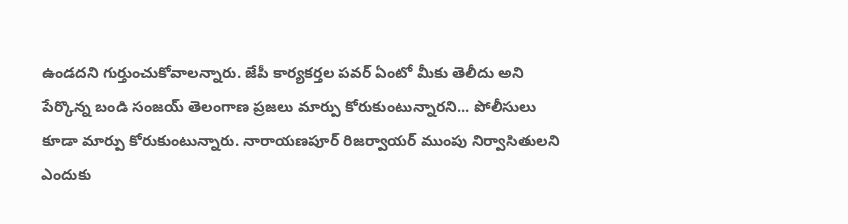ఉండదని గుర్తుంచుకోవాలన్నారు. జేపీ కార్యకర్తల పవర్ ఏంటో మీకు తెలీదు అని పేర్కొన్న బండి సంజయ్ తెలంగాణ ప్రజలు మార్పు కోరుకుంటున్నారని... పోలీసులు కూడా మార్పు కోరుకుంటున్నారు. నారాయణపూర్ రిజర్వాయర్ ముంపు నిర్వాసితులని ఎందుకు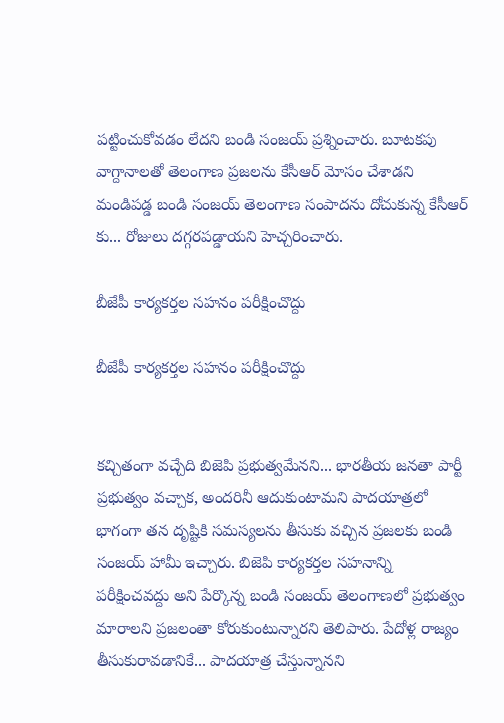పట్టించుకోవడం లేదని బండి సంజయ్ ప్రశ్నించారు. బూటకపు వాగ్దానాలతో తెలంగాణ ప్రజలను కేసీఆర్ మోసం చేశాడని మండిపడ్డ బండి సంజయ్ తెలంగాణ సంపాదను దోచుకున్న కేసీఆర్ కు... రోజులు దగ్గరపడ్డాయని హెచ్చరించారు.

బీజేపీ కార్యకర్తల సహనం పరీక్షించొద్దు

బీజేపీ కార్యకర్తల సహనం పరీక్షించొద్దు


కచ్చితంగా వచ్చేది బిజెపి ప్రభుత్వమేనని... భారతీయ జనతా పార్టీ ప్రభుత్వం వచ్చాక, అందరినీ ఆదుకుంటామని పాదయాత్రలో భాగంగా తన దృష్టికి సమస్యలను తీసుకు వచ్చిన ప్రజలకు బండి సంజయ్ హామీ ఇచ్చారు. బిజెపి కార్యకర్తల సహనాన్ని పరీక్షించవద్దు అని పేర్కొన్న బండి సంజయ్ తెలంగాణలో ప్రభుత్వం మారాలని ప్రజలంతా కోరుకుంటున్నారని తెలిపారు. పేదోళ్ల రాజ్యం తీసుకురావడానికే... పాదయాత్ర చేస్తున్నానని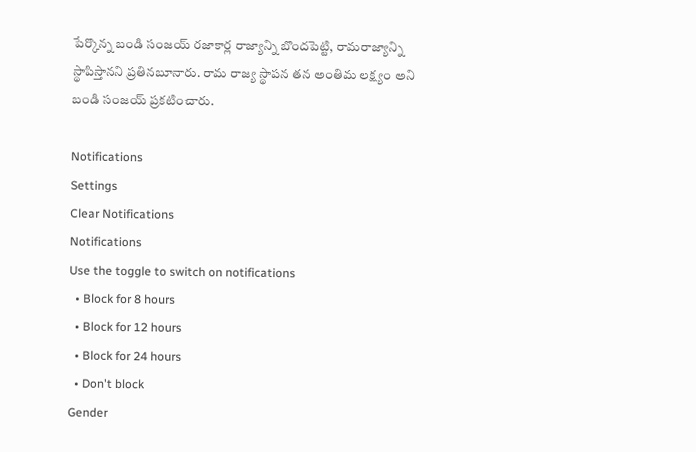పేర్కొన్న బండి సంజయ్ రజాకార్ల రాజ్యాన్ని బొందపెట్టి, రామరాజ్యాన్ని స్థాపిస్తానని ప్రతినబూనారు. రామ రాజ్య స్థాపన తన అంతిమ లక్ష్యం అని బండి సంజయ్ ప్రకటించారు.

Notifications
Settings
Clear Notifications
Notifications
Use the toggle to switch on notifications
  • Block for 8 hours
  • Block for 12 hours
  • Block for 24 hours
  • Don't block
Gender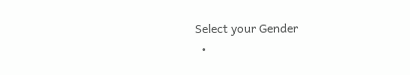Select your Gender
  •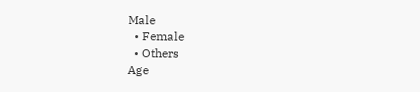Male
  • Female
  • Others
Age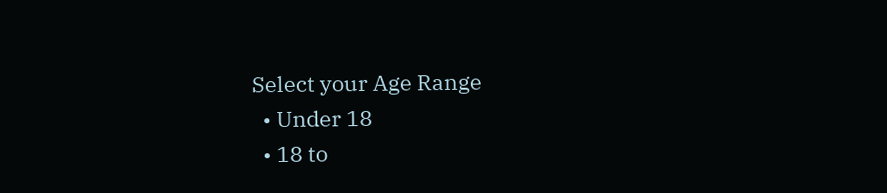Select your Age Range
  • Under 18
  • 18 to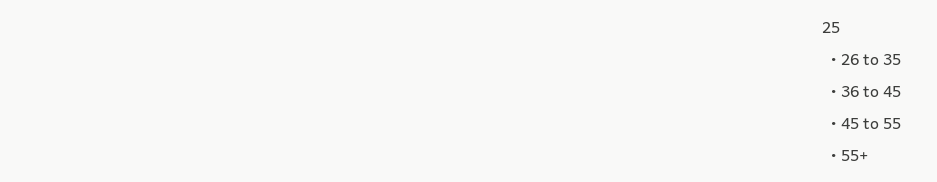25
  • 26 to 35
  • 36 to 45
  • 45 to 55
  • 55+